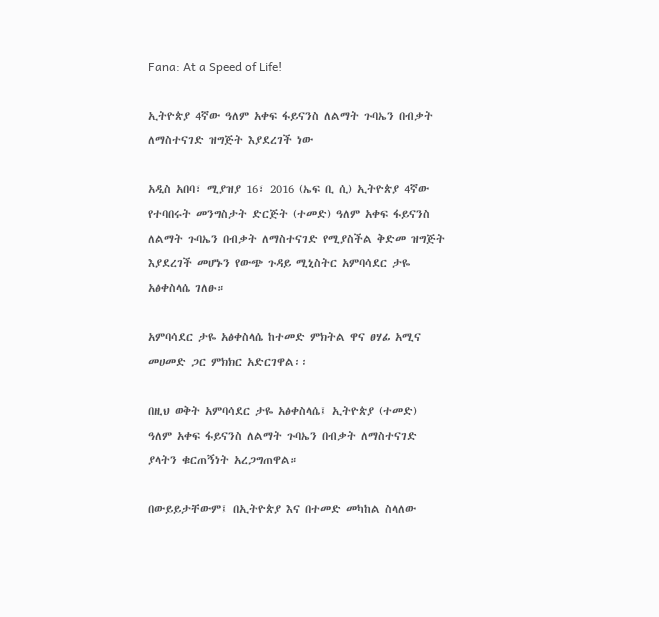Fana: At a Speed of Life!

ኢትዮጵያ 4ኛው ዓለም አቀፍ ፋይናንስ ለልማት ጉባኤን በብቃት ለማስተናገድ ዝግጅት እያደረገች ነው

አዲስ አበባ፣ ሚያዝያ 16፣ 2016 (ኤፍ ቢ ሲ) ኢትዮጵያ 4ኛው የተባበሩት መንግስታት ድርጅት (ተመድ) ዓለም አቀፍ ፋይናንስ ለልማት ጉባኤን በብቃት ለማስተናገድ የሚያስችል ቅድመ ዝግጅት እያደረገች መሆኑን የውጭ ጉዳይ ሚኒስትር አምባሳደር ታዬ አፅቀስላሴ ገለፁ።

አምባሳደር ታዬ አፅቀስላሴ ከተመድ ምክትል ዋና ፀሃፊ አሚና መሀመድ ጋር ምክክር አድርገዋል፡፡

በዚህ ወቅት አምባሳደር ታዬ አፅቀስላሴ፤ ኢትዮጵያ (ተመድ) ዓለም አቀፍ ፋይናንስ ለልማት ጉባኤን በብቃት ለማስተናገድ ያላትን ቁርጠኝነት አረጋግጠዋል።

በውይይታቸውም፤ በኢትዮጵያ እና በተመድ መካከል ስላለው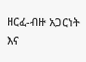ዘርፈ-ብዙ አጋርነት እና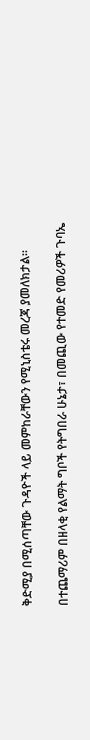ቅድሚያ በሚሰጣቸው ጉዳዮች ላይ መምከራቸውን የሚኒስቴሩ መረጃ ያመለክታል።

በተጨማሪም በዘላቂ የልማት ግቦች የትግበራ ሁኔታ፣ በመጪው የተመድ የመሪዎች ጉባኤ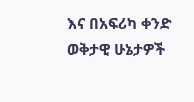እና በአፍሪካ ቀንድ ወቅታዊ ሁኔታዎች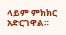ላይም ምክክር አድርገዋል።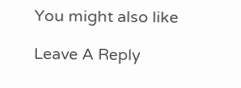You might also like

Leave A Reply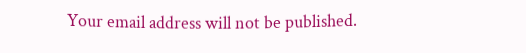Your email address will not be published.